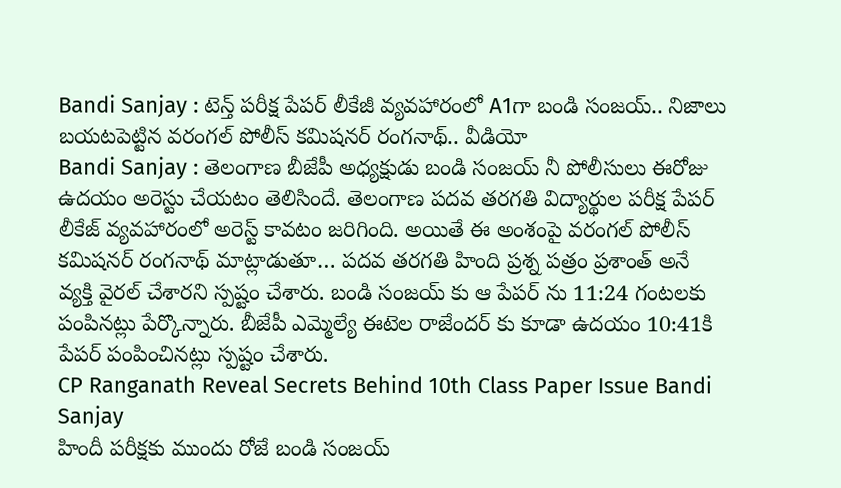Bandi Sanjay : టెన్త్ పరీక్ష పేపర్ లీకేజీ వ్యవహారంలో A1గా బండి సంజయ్.. నిజాలు బయటపెట్టిన వరంగల్ పోలీస్ కమిషనర్ రంగనాథ్.. వీడియో
Bandi Sanjay : తెలంగాణ బీజేపీ అధ్యక్షుడు బండి సంజయ్ నీ పోలీసులు ఈరోజు ఉదయం అరెస్టు చేయటం తెలిసిందే. తెలంగాణ పదవ తరగతి విద్యార్థుల పరీక్ష పేపర్ లీకేజ్ వ్యవహారంలో అరెస్ట్ కావటం జరిగింది. అయితే ఈ అంశంపై వరంగల్ పోలీస్ కమిషనర్ రంగనాథ్ మాట్లాడుతూ… పదవ తరగతి హింది ప్రశ్న పత్రం ప్రశాంత్ అనే వ్యక్తి వైరల్ చేశారని స్పష్టం చేశారు. బండి సంజయ్ కు ఆ పేపర్ ను 11:24 గంటలకు పంపినట్లు పేర్కొన్నారు. బీజేపీ ఎమ్మెల్యే ఈటెల రాజేందర్ కు కూడా ఉదయం 10:41కి పేపర్ పంపించినట్లు స్పష్టం చేశారు.
CP Ranganath Reveal Secrets Behind 10th Class Paper Issue Bandi Sanjay
హిందీ పరీక్షకు ముందు రోజే బండి సంజయ్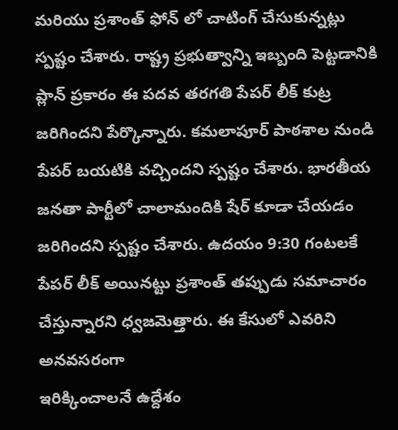మరియు ప్రశాంత్ ఫోన్ లో చాటింగ్ చేసుకున్నట్లు స్పష్టం చేశారు. రాష్ట్ర ప్రభుత్వాన్ని ఇబ్బంది పెట్టడానికి ప్లాన్ ప్రకారం ఈ పదవ తరగతి పేపర్ లీక్ కుట్ర జరిగిందని పేర్కొన్నారు. కమలాపూర్ పాఠశాల నుండి పేపర్ బయటికి వచ్చిందని స్పష్టం చేశారు. భారతీయ జనతా పార్టీలో చాలామందికి షేర్ కూడా చేయడం జరిగిందని స్పష్టం చేశారు. ఉదయం 9:30 గంటలకే పేపర్ లీక్ అయినట్టు ప్రశాంత్ తప్పుడు సమాచారం చేస్తున్నారని ధ్వజమెత్తారు. ఈ కేసులో ఎవరిని అనవసరంగా
ఇరిక్కించాలనే ఉద్దేశం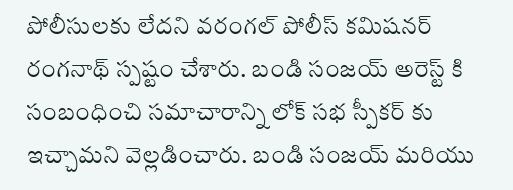పోలీసులకు లేదని వరంగల్ పోలీస్ కమిషనర్ రంగనాథ్ స్పష్టం చేశారు. బండి సంజయ్ అరెస్ట్ కి సంబంధించి సమాచారాన్ని లోక్ సభ స్పీకర్ కు ఇచ్చామని వెల్లడించారు. బండి సంజయ్ మరియు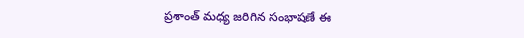ప్రశాంత్ మధ్య జరిగిన సంభాషణే ఈ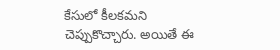కేసులో కీలకమని చెప్పుకొచ్చారు. అయితే ఈ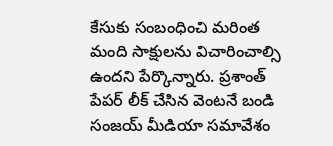కేసుకు సంబంధించి మరింత మంది సాక్షులను విచారించాల్సి ఉందని పేర్కొన్నారు. ప్రశాంత్ పేపర్ లీక్ చేసిన వెంటనే బండి సంజయ్ మీడియా సమావేశం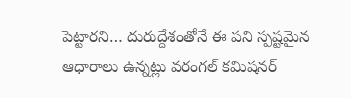పెట్టారని… దురుద్దేశంతోనే ఈ పని స్పష్టమైన ఆధారాలు ఉన్నట్లు వరంగల్ కమిషనర్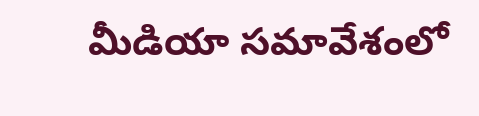మీడియా సమావేశంలో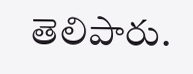తెలిపారు.